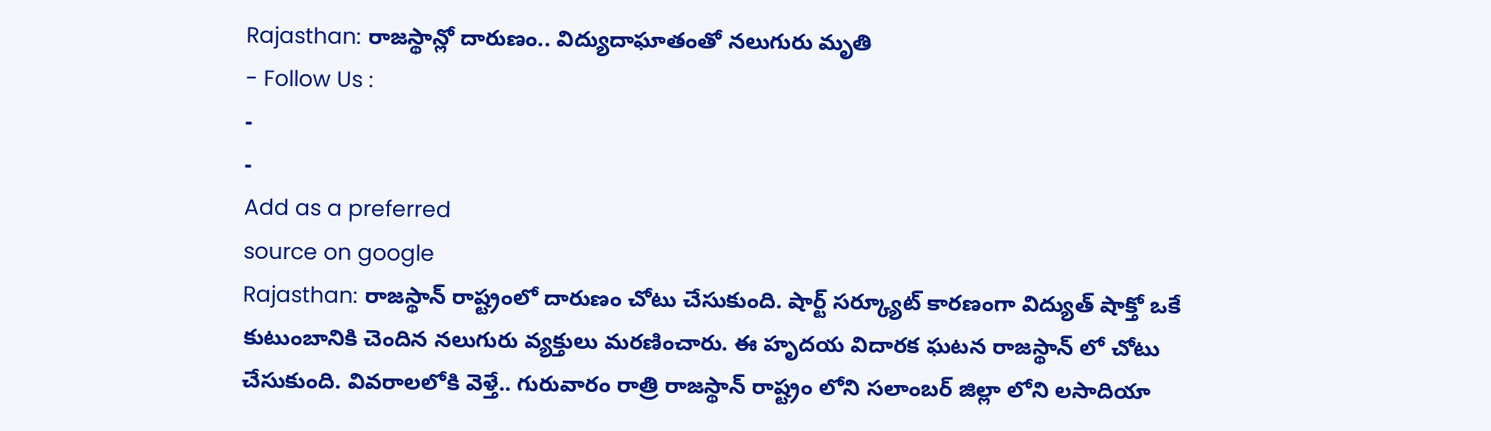Rajasthan: రాజస్థాన్లో దారుణం.. విద్యుదాఘాతంతో నలుగురు మృతి
- Follow Us :
-
-
Add as a preferred
source on google
Rajasthan: రాజస్థాన్ రాష్ట్రంలో దారుణం చోటు చేసుకుంది. షార్ట్ సర్క్యూట్ కారణంగా విద్యుత్ షాక్తో ఒకే కుటుంబానికి చెందిన నలుగురు వ్యక్తులు మరణించారు. ఈ హృదయ విదారక ఘటన రాజస్థాన్ లో చోటు చేసుకుంది. వివరాలలోకి వెళ్తే.. గురువారం రాత్రి రాజస్థాన్ రాష్ట్రం లోని సలాంబర్ జిల్లా లోని లసాదియా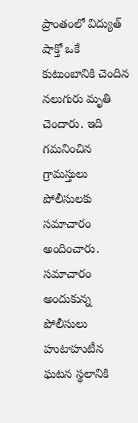ప్రాంతంలో విద్యుత్ షాక్తో ఒకే కుటుంబానికి చెందిన నలుగురు మృతి చెందారు. ఇది గమనించిన గ్రామస్తులు పోలీసులకు సమాచారం అందించారు. సమాచారం అందుకున్న పోలీసులు హుటాహుటీన ఘటన స్థలానికి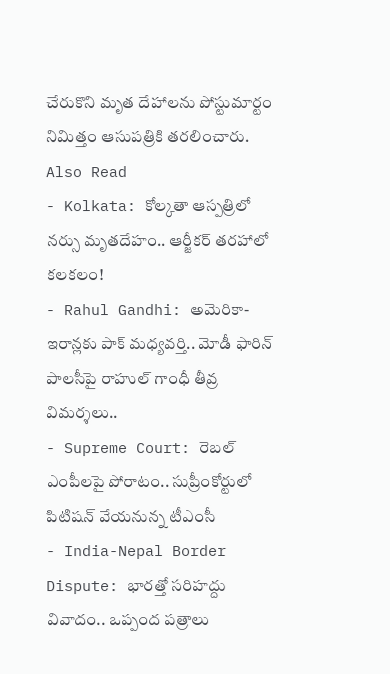చేరుకొని మృత దేహాలను పోస్టుమార్టం నిమిత్తం ఆసుపత్రికి తరలించారు.
Also Read
- Kolkata: కోల్కతా ఆస్పత్రిలో నర్సు మృతదేహం.. ఆర్జీకర్ తరహాలో కలకలం!
- Rahul Gandhi: అమెరికా-ఇరాన్లకు పాక్ మధ్యవర్తి.. మోడీ ఫారిన్ పాలసీపై రాహుల్ గాంధీ తీవ్ర విమర్శలు..
- Supreme Court: రెబల్ ఎంపీలపై పోరాటం.. సుప్రీంకోర్టులో పిటిషన్ వేయనున్న టీఎంసీ
- India-Nepal Border Dispute: భారత్తో సరిహద్దు వివాదం.. ఒప్పంద పత్రాలు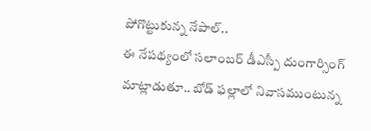పోగొట్టుకున్న నేపాల్..
ఈ నేపథ్యంలో సలాంబర్ డీఎస్పీ దుంగార్సింగ్ మాట్లాడుతూ.. బోడ్ ఫల్లాలో నివాసముంటున్న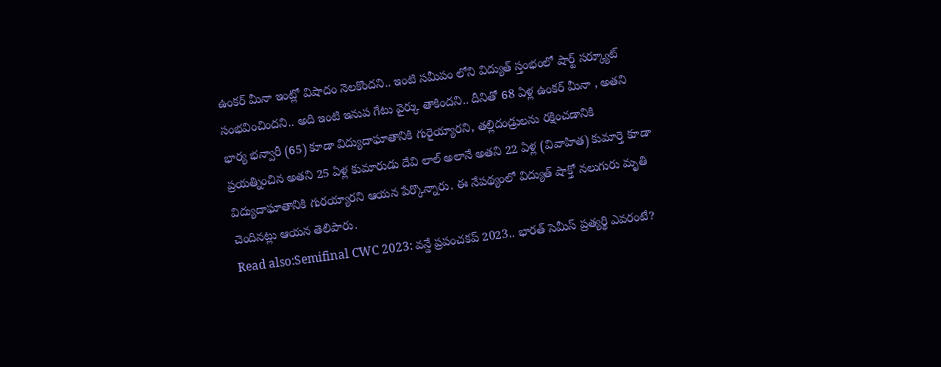ఉంకర్ మీనా ఇంట్లో విషాదం నెలకొందని.. ఇంటి సమీపం లోని విద్యుత్ స్తంభంలో షార్ట్ సర్క్యూట్ సంభవించిందని.. అది ఇంటి ఇనుప గేటు వైర్కు తాకిందని.. దీనితో 68 ఏళ్ల ఉంకర్ మీనా , అతని భార్య భన్వారీ (65) కూడా విద్యుదాఘాతానికి గురైయ్యారని, తల్లిదండ్రులను రక్షించడానికి ప్రయత్నించిన అతని 25 ఏళ్ల కుమారుడు దేవి లాల్ అలానే అతని 22 ఏళ్ల (వివాహిత) కుమార్తె కూడా విద్యుదాఘాతానికి గురయ్యారని ఆయన పేర్కొన్నారు. ఈ నేపథ్యంలో విద్యుత్ షాక్తో నలుగురు మృతి
చెందినట్లు ఆయన తెలిపారు.
Read also:Semifinal CWC 2023: వన్డే ప్రపంచకప్ 2023.. భారత్ సెమీస్ ప్రత్యర్థి ఎవరంటే?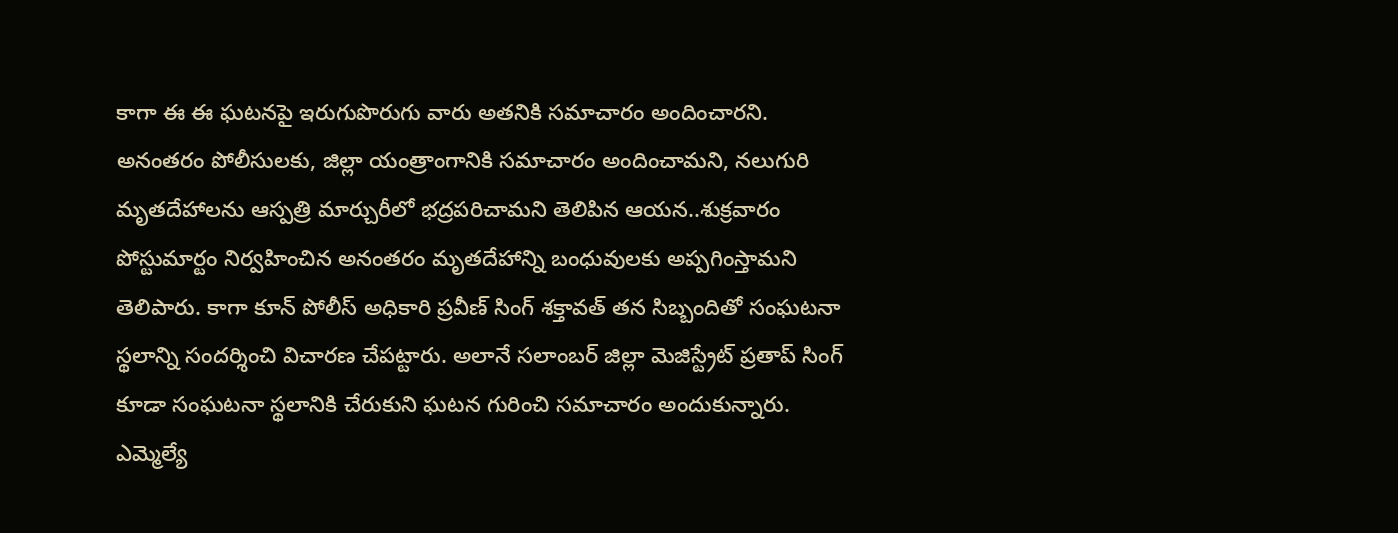కాగా ఈ ఈ ఘటనపై ఇరుగుపొరుగు వారు అతనికి సమాచారం అందించారని. అనంతరం పోలీసులకు, జిల్లా యంత్రాంగానికి సమాచారం అందించామని, నలుగురి మృతదేహాలను ఆస్పత్రి మార్చురీలో భద్రపరిచామని తెలిపిన ఆయన..శుక్రవారం పోస్టుమార్టం నిర్వహించిన అనంతరం మృతదేహాన్ని బంధువులకు అప్పగింస్తామని తెలిపారు. కాగా కూన్ పోలీస్ అధికారి ప్రవీణ్ సింగ్ శక్తావత్ తన సిబ్బందితో సంఘటనా స్థలాన్ని సందర్శించి విచారణ చేపట్టారు. అలానే సలాంబర్ జిల్లా మెజిస్ట్రేట్ ప్రతాప్ సింగ్ కూడా సంఘటనా స్థలానికి చేరుకుని ఘటన గురించి సమాచారం అందుకున్నారు. ఎమ్మెల్యే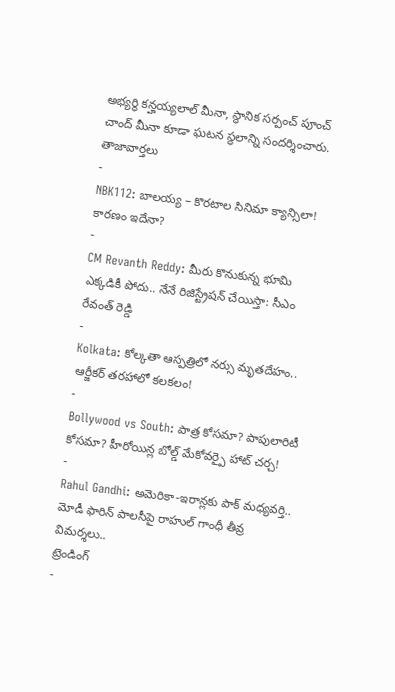అభ్యర్థి కన్హయ్యలాల్ మీనా, స్థానిక సర్పంచ్ పూంచ్ చాంద్ మీనా కూడా ఘటన స్థలాన్ని సందర్శించారు.
తాజావార్తలు
-
NBK112: బాలయ్య – కొరటాల సినిమా క్యాన్సిలా! కారణం ఇదేనా?
-
CM Revanth Reddy: మీరు కొనుకున్న భూమి ఎక్కడికీ పోదు.. నేనే రిజిస్ట్రేషన్ చేయిస్తా: సీఎం రేవంత్ రెడ్డి
-
Kolkata: కోల్కతా ఆస్పత్రిలో నర్సు మృతదేహం.. ఆర్జీకర్ తరహాలో కలకలం!
-
Bollywood vs South: పాత్ర కోసమా? పాపులారిటీ కోసమా? హీరోయిన్ల బోల్డ్ మేకోవర్పై హాట్ చర్చ!
-
Rahul Gandhi: అమెరికా-ఇరాన్లకు పాక్ మధ్యవర్తి.. మోడీ ఫారిన్ పాలసీపై రాహుల్ గాంధీ తీవ్ర విమర్శలు..
ట్రెండింగ్
-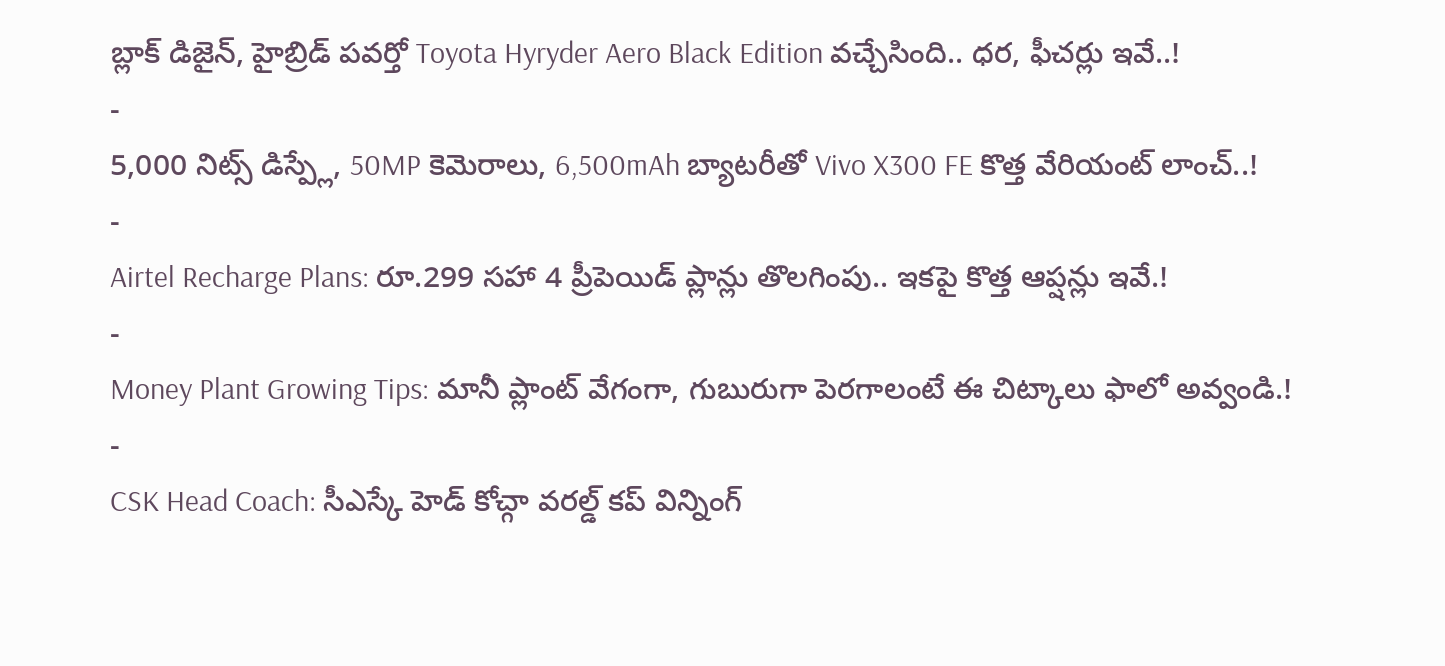బ్లాక్ డిజైన్, హైబ్రిడ్ పవర్తో Toyota Hyryder Aero Black Edition వచ్చేసింది.. ధర, ఫీచర్లు ఇవే..!
-
5,000 నిట్స్ డిస్ప్లే, 50MP కెమెరాలు, 6,500mAh బ్యాటరీతో Vivo X300 FE కొత్త వేరియంట్ లాంచ్..!
-
Airtel Recharge Plans: రూ.299 సహా 4 ప్రీపెయిడ్ ప్లాన్లు తొలగింపు.. ఇకపై కొత్త ఆప్షన్లు ఇవే.!
-
Money Plant Growing Tips: మానీ ప్లాంట్ వేగంగా, గుబురుగా పెరగాలంటే ఈ చిట్కాలు ఫాలో అవ్వండి.!
-
CSK Head Coach: సీఎస్కే హెడ్ కోచ్గా వరల్డ్ కప్ విన్నింగ్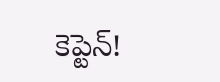కెప్టెన్!